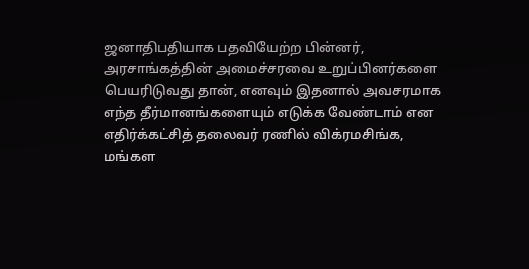ஜனாதிபதியாக பதவியேற்ற பின்னர், அரசாங்கத்தின் அமைச்சரவை உறுப்பினர்களை பெயரிடுவது தான், எனவும் இதனால் அவசரமாக எந்த தீர்மானங்களையும் எடுக்க வேண்டாம் என எதிர்க்கட்சித் தலைவர் ரணில் விக்ரமசிங்க, மங்கள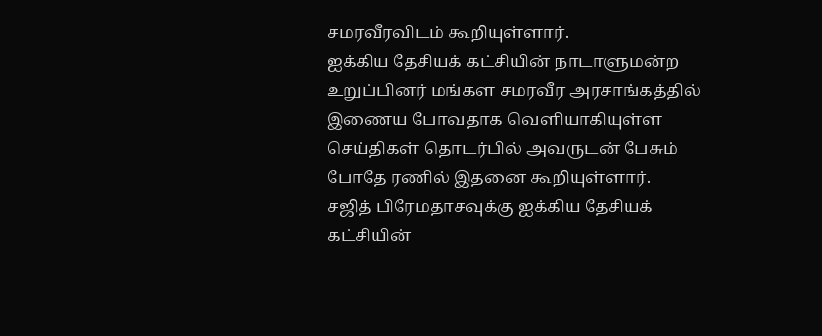சமரவீரவிடம் கூறியுள்ளார்.
ஐக்கிய தேசியக் கட்சியின் நாடாளுமன்ற உறுப்பினர் மங்கள சமரவீர அரசாங்கத்தில் இணைய போவதாக வெளியாகியுள்ள செய்திகள் தொடர்பில் அவருடன் பேசும் போதே ரணில் இதனை கூறியுள்ளார்.
சஜித் பிரேமதாசவுக்கு ஐக்கிய தேசியக் கட்சியின்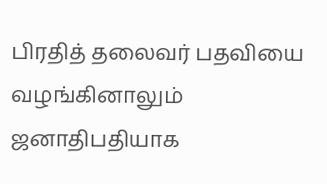பிரதித் தலைவர் பதவியை வழங்கினாலும் ஜனாதிபதியாக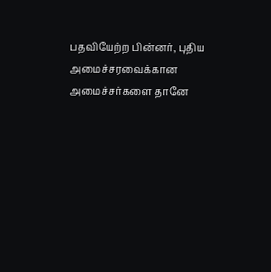பதவியேற்ற பின்னர், புதிய அமைச்சரவைக்கான அமைச்சர்களை தானே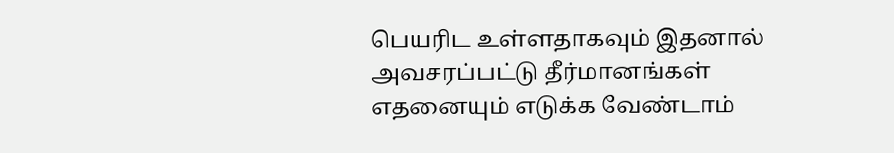பெயரிட உள்ளதாகவும் இதனால் அவசரப்பட்டு தீர்மானங்கள் எதனையும் எடுக்க வேண்டாம்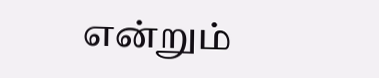என்றும்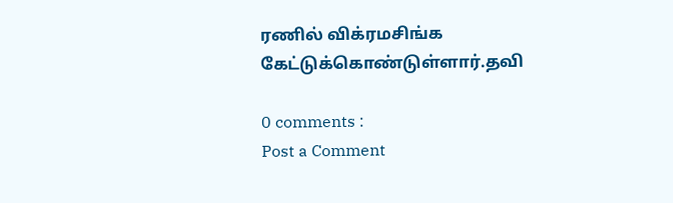ரணில் விக்ரமசிங்க கேட்டுக்கொண்டுள்ளார்.தவி

0 comments :
Post a Comment